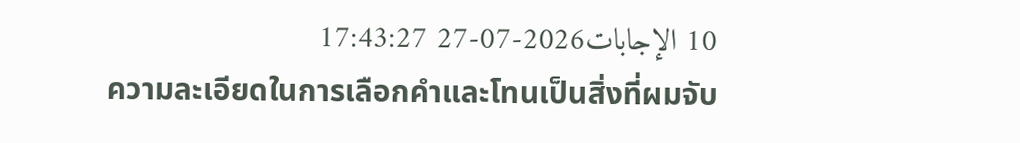10 الإجابات2026-07-27 17:43:27
ความละเอียดในการเลือกคำและโทนเป็นสิ่งที่ผมจับ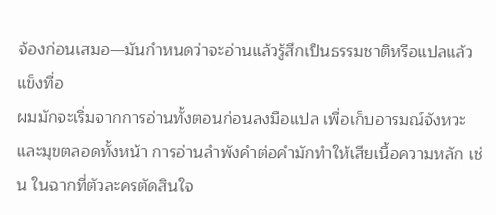จ้องก่อนเสมอ—มันกำหนดว่าจะอ่านแล้วรู้สึกเป็นธรรมชาติหรือแปลแล้วแข็งทื่อ
ผมมักจะเริ่มจากการอ่านทั้งตอนก่อนลงมือแปล เพื่อเก็บอารมณ์จังหวะและมุขตลอดทั้งหน้า การอ่านลำพังคำต่อคำมักทำให้เสียเนื้อความหลัก เช่น ในฉากที่ตัวละครตัดสินใจ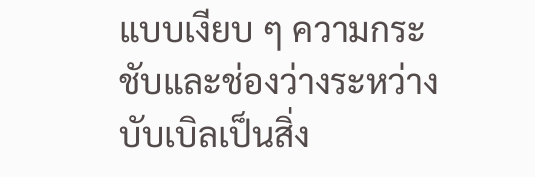แบบเงียบ ๆ ความกระชับและช่องว่างระหว่างบับเบิลเป็นสิ่ง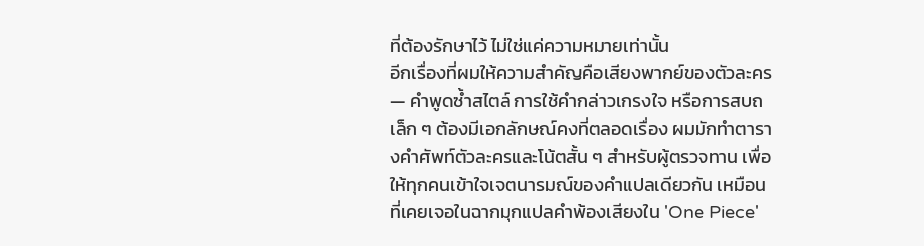ที่ต้องรักษาไว้ ไม่ใช่แค่ความหมายเท่านั้น
อีกเรื่องที่ผมให้ความสำคัญคือเสียงพากย์ของตัวละคร — คำพูดซ้ำสไตล์ การใช้คำกล่าวเกรงใจ หรือการสบถเล็ก ๆ ต้องมีเอกลักษณ์คงที่ตลอดเรื่อง ผมมักทำตารางคำศัพท์ตัวละครและโน้ตสั้น ๆ สำหรับผู้ตรวจทาน เพื่อให้ทุกคนเข้าใจเจตนารมณ์ของคำแปลเดียวกัน เหมือนที่เคยเจอในฉากมุกแปลคำพ้องเสียงใน 'One Piece'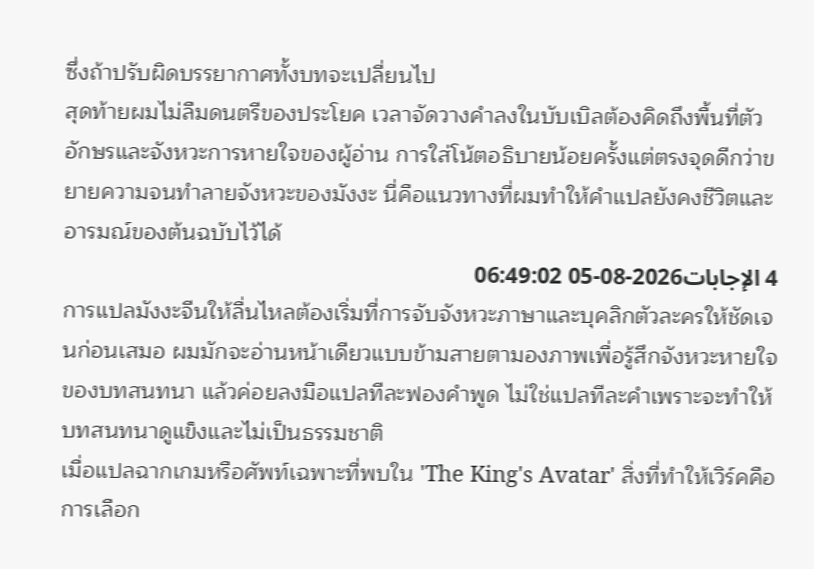ซึ่งถ้าปรับผิดบรรยากาศทั้งบทจะเปลี่ยนไป
สุดท้ายผมไม่ลืมดนตรีของประโยค เวลาจัดวางคำลงในบับเบิลต้องคิดถึงพื้นที่ตัวอักษรและจังหวะการหายใจของผู้อ่าน การใส่โน้ตอธิบายน้อยครั้งแต่ตรงจุดดีกว่าขยายความจนทำลายจังหวะของมังงะ นี่คือแนวทางที่ผมทำให้คำแปลยังคงชีวิตและอารมณ์ของต้นฉบับไว้ได้
4 الإجابات2026-08-05 06:49:02
การแปลมังงะจีนให้ลื่นไหลต้องเริ่มที่การจับจังหวะภาษาและบุคลิกตัวละครให้ชัดเจนก่อนเสมอ ผมมักจะอ่านหน้าเดียวแบบข้ามสายตามองภาพเพื่อรู้สึกจังหวะหายใจของบทสนทนา แล้วค่อยลงมือแปลทีละฟองคำพูด ไม่ใช่แปลทีละคำเพราะจะทำให้บทสนทนาดูแข็งและไม่เป็นธรรมชาติ
เมื่อแปลฉากเกมหรือศัพท์เฉพาะที่พบใน 'The King's Avatar' สิ่งที่ทำให้เวิร์คคือการเลือก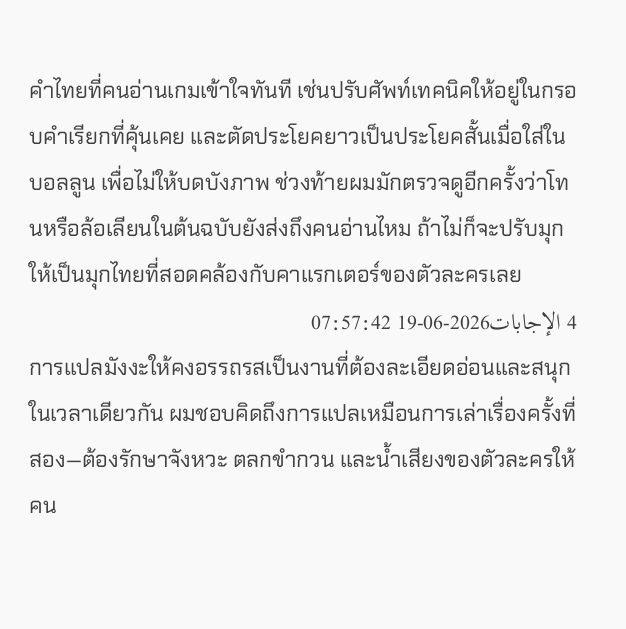คำไทยที่คนอ่านเกมเข้าใจทันที เช่นปรับศัพท์เทคนิคให้อยู่ในกรอบคำเรียกที่คุ้นเคย และตัดประโยคยาวเป็นประโยคสั้นเมื่อใส่ในบอลลูน เพื่อไม่ให้บดบังภาพ ช่วงท้ายผมมักตรวจดูอีกครั้งว่าโทนหรือล้อเลียนในต้นฉบับยังส่งถึงคนอ่านไหม ถ้าไม่ก็จะปรับมุกให้เป็นมุกไทยที่สอดคล้องกับคาแรกเตอร์ของตัวละครเลย
4 الإجابات2026-06-19 07:57:42
การแปลมังงะให้คงอรรถรสเป็นงานที่ต้องละเอียดอ่อนและสนุกในเวลาเดียวกัน ผมชอบคิดถึงการแปลเหมือนการเล่าเรื่องครั้งที่สอง—ต้องรักษาจังหวะ ตลกขำกวน และน้ำเสียงของตัวละครให้คน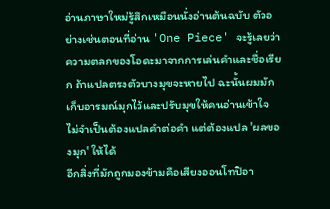อ่านภาษาใหม่รู้สึกเหมือนนั่งอ่านต้นฉบับ ตัวอย่างเช่นตอนที่อ่าน 'One Piece' จะรู้เลยว่าความตลกของโอดะมาจากการเล่นคำและชื่อเรียก ถ้าแปลตรงตัวบางมุขจะหายไป ฉะนั้นผมมักเก็บอารมณ์มุกไว้และปรับมุขให้คนอ่านเข้าใจ ไม่จำเป็นต้องแปลคำต่อคำ แต่ต้องแปล 'ผลของมุก' ให้ได้
อีกสิ่งที่มักถูกมองข้ามคือเสียงออนโทปิอา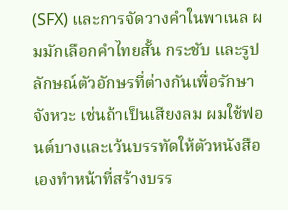(SFX) และการจัดวางคำในพาเนล ผมมักเลือกคำไทยสั้น กระชับ และรูปลักษณ์ตัวอักษรที่ต่างกันเพื่อรักษาจังหวะ เช่นถ้าเป็นเสียงลม ผมใช้ฟอนต์บางและเว้นบรรทัดให้ตัวหนังสือเองทำหน้าที่สร้างบรร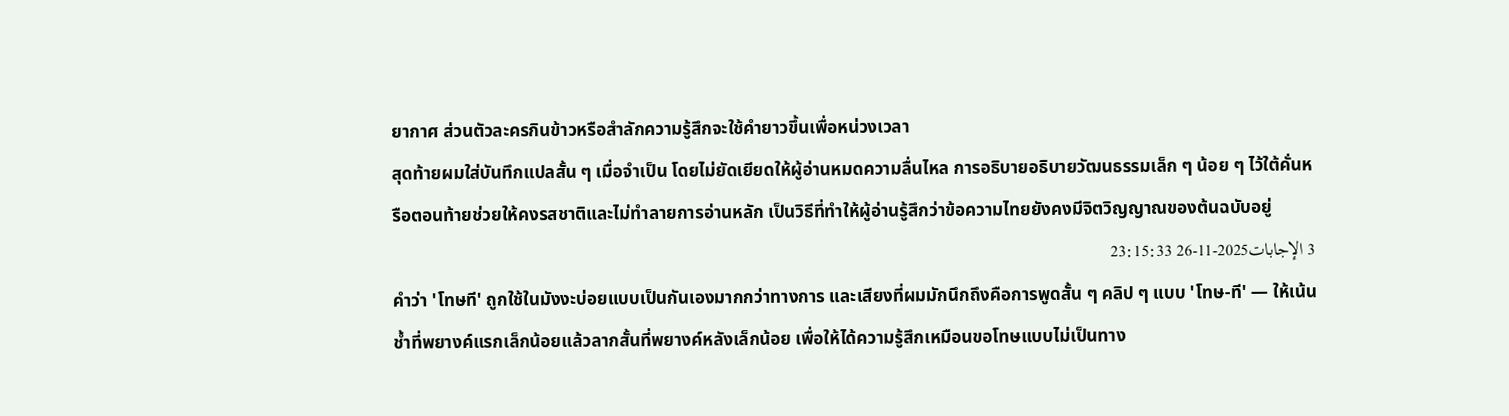ยากาศ ส่วนตัวละครกินข้าวหรือสำลักความรู้สึกจะใช้คำยาวขึ้นเพื่อหน่วงเวลา
สุดท้ายผมใส่บันทึกแปลสั้น ๆ เมื่อจำเป็น โดยไม่ยัดเยียดให้ผู้อ่านหมดความลื่นไหล การอธิบายอธิบายวัฒนธรรมเล็ก ๆ น้อย ๆ ไว้ใต้คั่นหรือตอนท้ายช่วยให้คงรสชาติและไม่ทำลายการอ่านหลัก เป็นวิธีที่ทำให้ผู้อ่านรู้สึกว่าข้อความไทยยังคงมีจิตวิญญาณของต้นฉบับอยู่
3 الإجابات2025-11-26 23:15:33
คำว่า 'โทษที' ถูกใช้ในมังงะบ่อยแบบเป็นกันเองมากกว่าทางการ และเสียงที่ผมมักนึกถึงคือการพูดสั้น ๆ คลิป ๆ แบบ 'โทษ-ที' — ให้เน้นช้ำที่พยางค์แรกเล็กน้อยแล้วลากสั้นที่พยางค์หลังเล็กน้อย เพื่อให้ได้ความรู้สึกเหมือนขอโทษแบบไม่เป็นทาง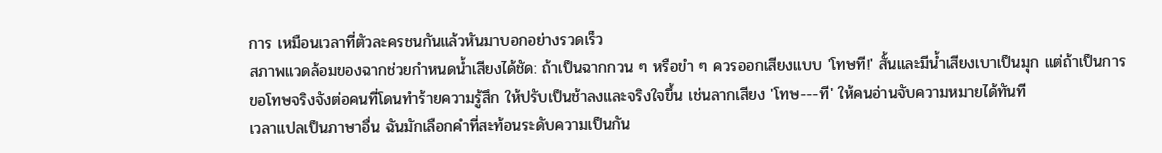การ เหมือนเวลาที่ตัวละครชนกันแล้วหันมาบอกอย่างรวดเร็ว
สภาพแวดล้อมของฉากช่วยกำหนดน้ำเสียงได้ชัด: ถ้าเป็นฉากกวน ๆ หรือขำ ๆ ควรออกเสียงแบบ 'โทษที!' สั้นและมีน้ำเสียงเบาเป็นมุก แต่ถ้าเป็นการขอโทษจริงจังต่อคนที่โดนทำร้ายความรู้สึก ให้ปรับเป็นช้าลงและจริงใจขึ้น เช่นลากเสียง 'โทษ---ที' ให้คนอ่านจับความหมายได้ทันที
เวลาแปลเป็นภาษาอื่น ฉันมักเลือกคำที่สะท้อนระดับความเป็นกัน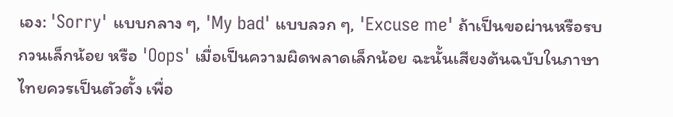เอง: 'Sorry' แบบกลาง ๆ, 'My bad' แบบลวก ๆ, 'Excuse me' ถ้าเป็นขอผ่านหรือรบกวนเล็กน้อย หรือ 'Oops' เมื่อเป็นความผิดพลาดเล็กน้อย ฉะนั้นเสียงต้นฉบับในภาษาไทยควรเป็นตัวตั้ง เพื่อ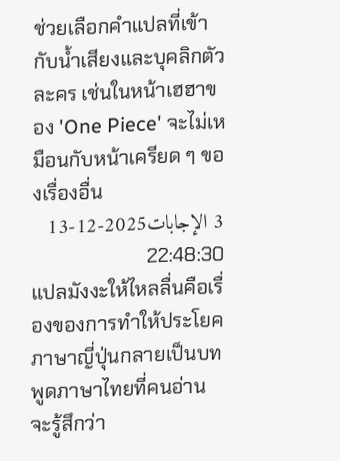ช่วยเลือกคำแปลที่เข้ากับน้ำเสียงและบุคลิกตัวละคร เช่นในหน้าเฮฮาของ 'One Piece' จะไม่เหมือนกับหน้าเครียด ๆ ของเรื่องอื่น
3 الإجابات2025-12-13 22:48:30
แปลมังงะให้ไหลลื่นคือเรื่องของการทำให้ประโยคภาษาญี่ปุ่นกลายเป็นบทพูดภาษาไทยที่คนอ่านจะรู้สึกว่า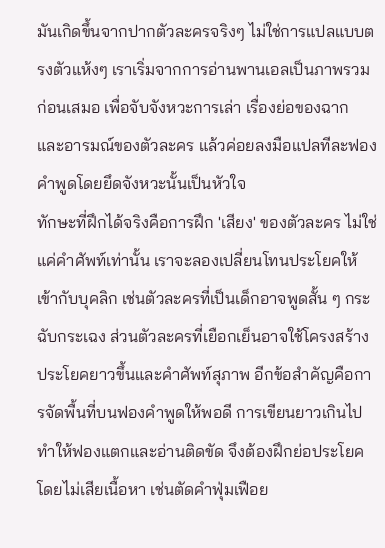มันเกิดขึ้นจากปากตัวละครจริงๆ ไม่ใช่การแปลแบบตรงตัวแห้งๆ เราเริ่มจากการอ่านพานเอลเป็นภาพรวมก่อนเสมอ เพื่อจับจังหวะการเล่า เรื่องย่อของฉาก และอารมณ์ของตัวละคร แล้วค่อยลงมือแปลทีละฟองคำพูดโดยยึดจังหวะนั้นเป็นหัวใจ
ทักษะที่ฝึกได้จริงคือการฝึก 'เสียง' ของตัวละคร ไม่ใช่แค่คำศัพท์เท่านั้น เราจะลองเปลี่ยนโทนประโยคให้เข้ากับบุคลิก เช่นตัวละครที่เป็นเด็กอาจพูดสั้น ๆ กระฉับกระเฉง ส่วนตัวละครที่เยือกเย็นอาจใช้โครงสร้างประโยคยาวขึ้นและคำศัพท์สุภาพ อีกข้อสำคัญคือการจัดพื้นที่บนฟองคำพูดให้พอดี การเขียนยาวเกินไปทำให้ฟองแตกและอ่านติดขัด จึงต้องฝึกย่อประโยคโดยไม่เสียเนื้อหา เช่นตัดคำฟุ่มเฟือย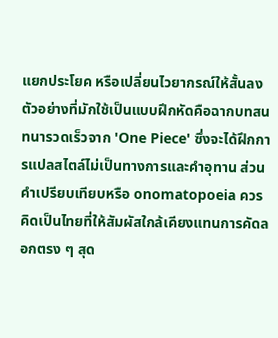แยกประโยค หรือเปลี่ยนไวยากรณ์ให้สั้นลง
ตัวอย่างที่มักใช้เป็นแบบฝึกหัดคือฉากบทสนทนารวดเร็วจาก 'One Piece' ซึ่งจะได้ฝึกการแปลสไตล์ไม่เป็นทางการและคำอุทาน ส่วนคำเปรียบเทียบหรือ onomatopoeia ควรคิดเป็นไทยที่ให้สัมผัสใกล้เคียงแทนการคัดลอกตรง ๆ สุด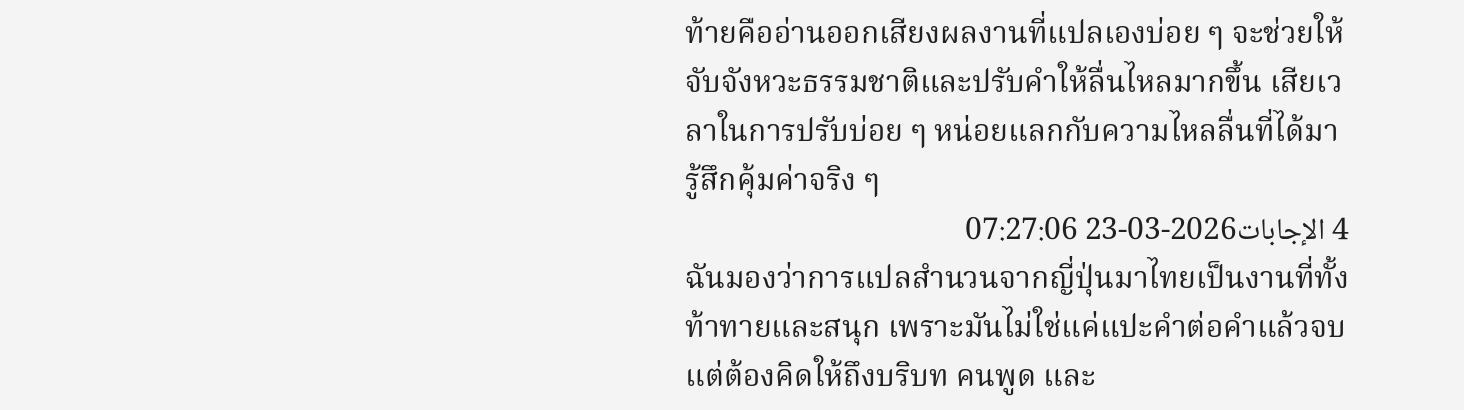ท้ายคืออ่านออกเสียงผลงานที่แปลเองบ่อย ๆ จะช่วยให้จับจังหวะธรรมชาติและปรับคำให้ลื่นไหลมากขึ้น เสียเวลาในการปรับบ่อย ๆ หน่อยแลกกับความไหลลื่นที่ได้มารู้สึกคุ้มค่าจริง ๆ
4 الإجابات2026-03-23 07:27:06
ฉันมองว่าการแปลสำนวนจากญี่ปุ่นมาไทยเป็นงานที่ทั้งท้าทายและสนุก เพราะมันไม่ใช่แค่แปะคำต่อคำแล้วจบ แต่ต้องคิดให้ถึงบริบท คนพูด และ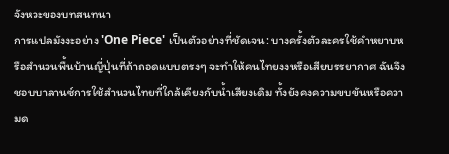จังหวะของบทสนทนา
การแปลมังงะอย่าง 'One Piece' เป็นตัวอย่างที่ชัดเจน: บางครั้งตัวละครใช้คำหยาบหรือสำนวนพื้นบ้านญี่ปุ่นที่ถ้าถอดแบบตรงๆ จะทำให้คนไทยงงหรือเสียบรรยากาศ ฉันจึงชอบบาลานซ์การใช้สำนวนไทยที่ใกล้เคียงกับน้ำเสียงเดิม ทั้งยังคงความขบขันหรือความด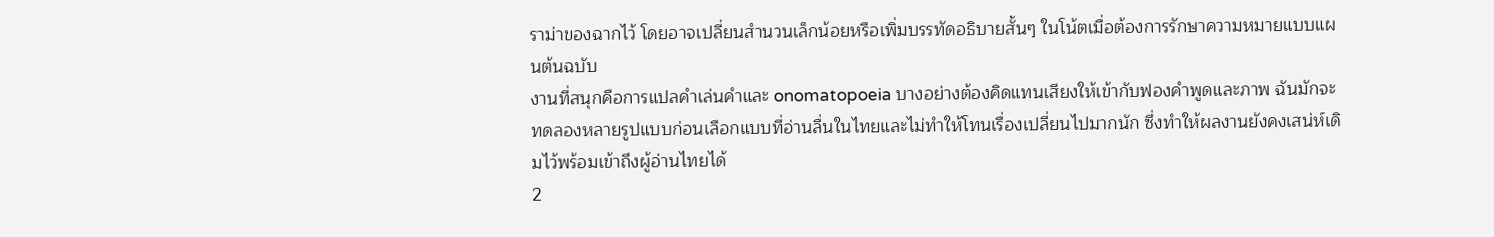ราม่าของฉากไว้ โดยอาจเปลี่ยนสำนวนเล็กน้อยหรือเพิ่มบรรทัดอธิบายสั้นๆ ในโน้ตเมื่อต้องการรักษาความหมายแบบแผนต้นฉบับ
งานที่สนุกคือการแปลคำเล่นคำและ onomatopoeia บางอย่างต้องคิดแทนเสียงให้เข้ากับฟองคำพูดและภาพ ฉันมักจะทดลองหลายรูปแบบก่อนเลือกแบบที่อ่านลื่นในไทยและไม่ทำให้โทนเรื่องเปลี่ยนไปมากนัก ซึ่งทำให้ผลงานยังคงเสน่ห์เดิมไว้พร้อมเข้าถึงผู้อ่านไทยได้
2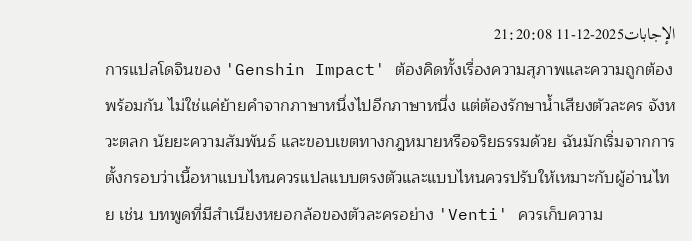الإجابات2025-12-11 21:20:08
การแปลโดจินของ 'Genshin Impact' ต้องคิดทั้งเรื่องความสุภาพและความถูกต้องพร้อมกัน ไม่ใช่แค่ย้ายคำจากภาษาหนึ่งไปอีกภาษาหนึ่ง แต่ต้องรักษาน้ำเสียงตัวละคร จังหวะตลก นัยยะความสัมพันธ์ และขอบเขตทางกฎหมายหรือจริยธรรมด้วย ฉันมักเริ่มจากการตั้งกรอบว่าเนื้อหาแบบไหนควรแปลแบบตรงตัวและแบบไหนควรปรับให้เหมาะกับผู้อ่านไทย เช่น บทพูดที่มีสำเนียงหยอกล้อของตัวละครอย่าง 'Venti' ควรเก็บความ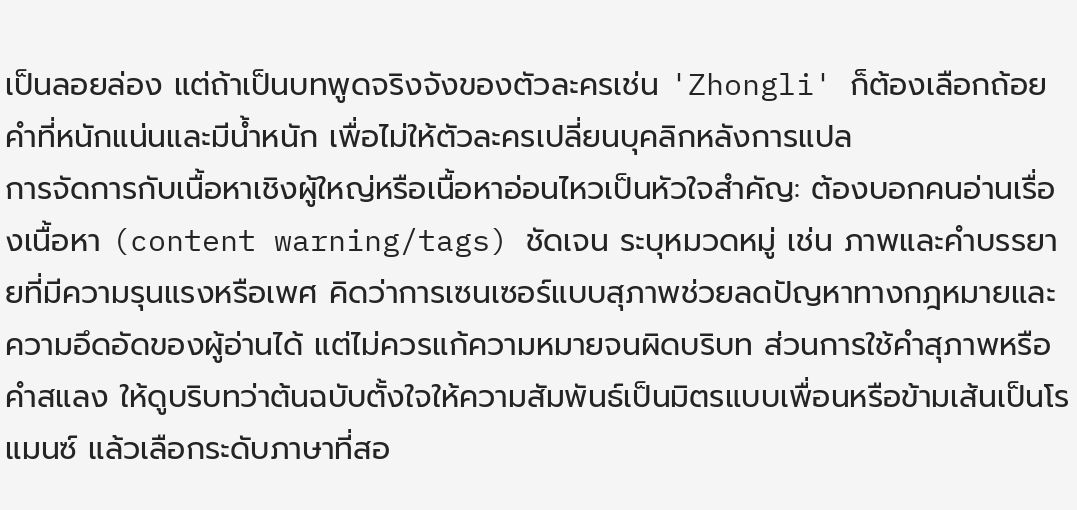เป็นลอยล่อง แต่ถ้าเป็นบทพูดจริงจังของตัวละครเช่น 'Zhongli' ก็ต้องเลือกถ้อยคำที่หนักแน่นและมีน้ำหนัก เพื่อไม่ให้ตัวละครเปลี่ยนบุคลิกหลังการแปล
การจัดการกับเนื้อหาเชิงผู้ใหญ่หรือเนื้อหาอ่อนไหวเป็นหัวใจสำคัญ: ต้องบอกคนอ่านเรื่องเนื้อหา (content warning/tags) ชัดเจน ระบุหมวดหมู่ เช่น ภาพและคำบรรยายที่มีความรุนแรงหรือเพศ คิดว่าการเซนเซอร์แบบสุภาพช่วยลดปัญหาทางกฎหมายและความอึดอัดของผู้อ่านได้ แต่ไม่ควรแก้ความหมายจนผิดบริบท ส่วนการใช้คำสุภาพหรือคำสแลง ให้ดูบริบทว่าต้นฉบับตั้งใจให้ความสัมพันธ์เป็นมิตรแบบเพื่อนหรือข้ามเส้นเป็นโรแมนซ์ แล้วเลือกระดับภาษาที่สอ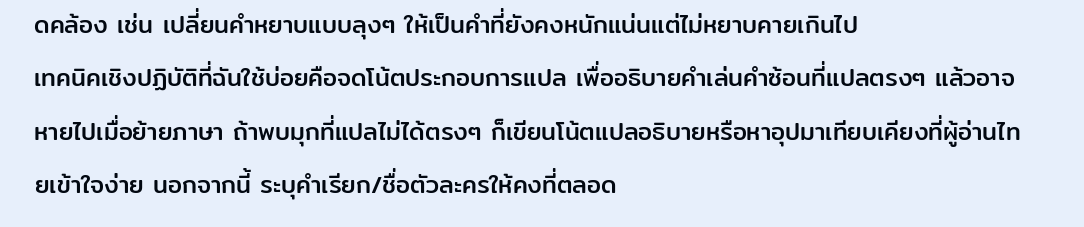ดคล้อง เช่น เปลี่ยนคำหยาบแบบลุงๆ ให้เป็นคำที่ยังคงหนักแน่นแต่ไม่หยาบคายเกินไป
เทคนิคเชิงปฏิบัติที่ฉันใช้บ่อยคือจดโน้ตประกอบการแปล เพื่ออธิบายคำเล่นคำซ้อนที่แปลตรงๆ แล้วอาจหายไปเมื่อย้ายภาษา ถ้าพบมุกที่แปลไม่ได้ตรงๆ ก็เขียนโน้ตแปลอธิบายหรือหาอุปมาเทียบเคียงที่ผู้อ่านไทยเข้าใจง่าย นอกจากนี้ ระบุคำเรียก/ชื่อตัวละครให้คงที่ตลอด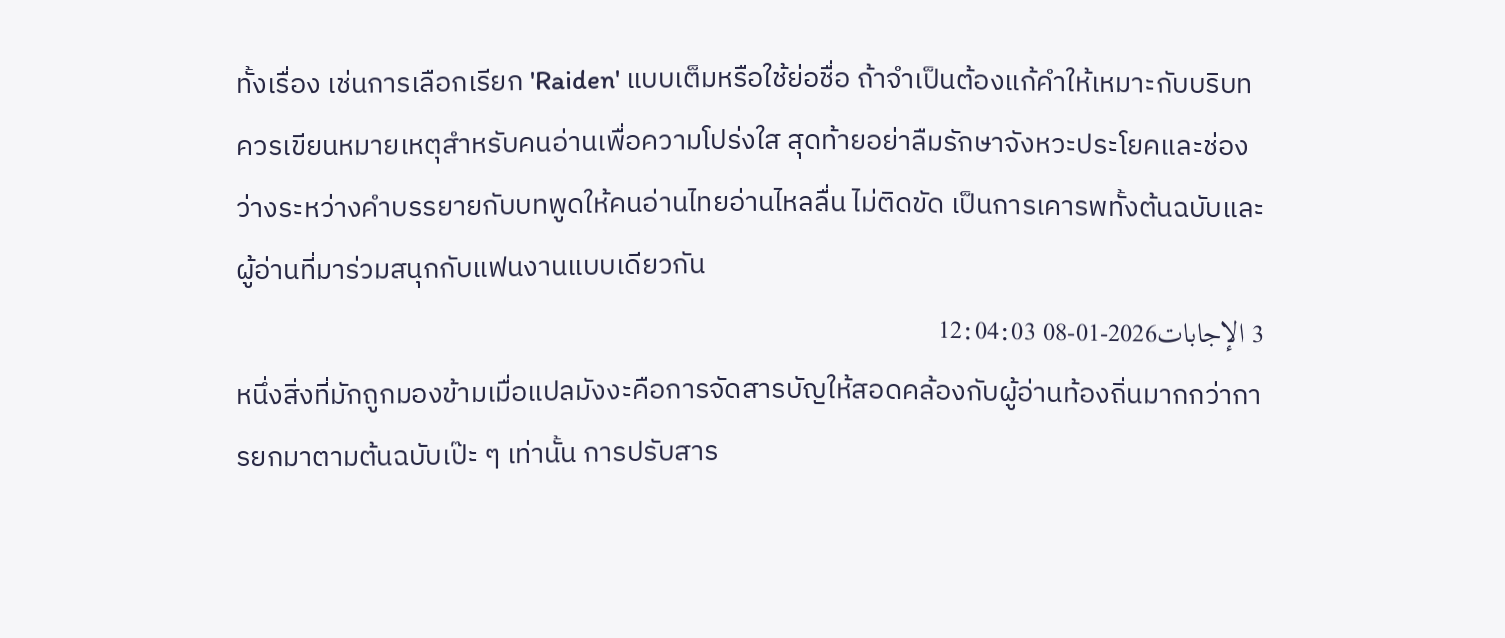ทั้งเรื่อง เช่นการเลือกเรียก 'Raiden' แบบเต็มหรือใช้ย่อชื่อ ถ้าจำเป็นต้องแก้คำให้เหมาะกับบริบท ควรเขียนหมายเหตุสำหรับคนอ่านเพื่อความโปร่งใส สุดท้ายอย่าลืมรักษาจังหวะประโยคและช่องว่างระหว่างคำบรรยายกับบทพูดให้คนอ่านไทยอ่านไหลลื่น ไม่ติดขัด เป็นการเคารพทั้งต้นฉบับและผู้อ่านที่มาร่วมสนุกกับแฟนงานแบบเดียวกัน
3 الإجابات2026-01-08 12:04:03
หนึ่งสิ่งที่มักถูกมองข้ามเมื่อแปลมังงะคือการจัดสารบัญให้สอดคล้องกับผู้อ่านท้องถิ่นมากกว่าการยกมาตามต้นฉบับเป๊ะ ๆ เท่านั้น การปรับสาร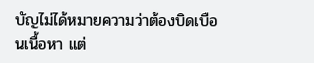บัญไม่ได้หมายความว่าต้องบิดเบือนเนื้อหา แต่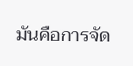มันคือการจัด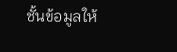ชั้นข้อมูลให้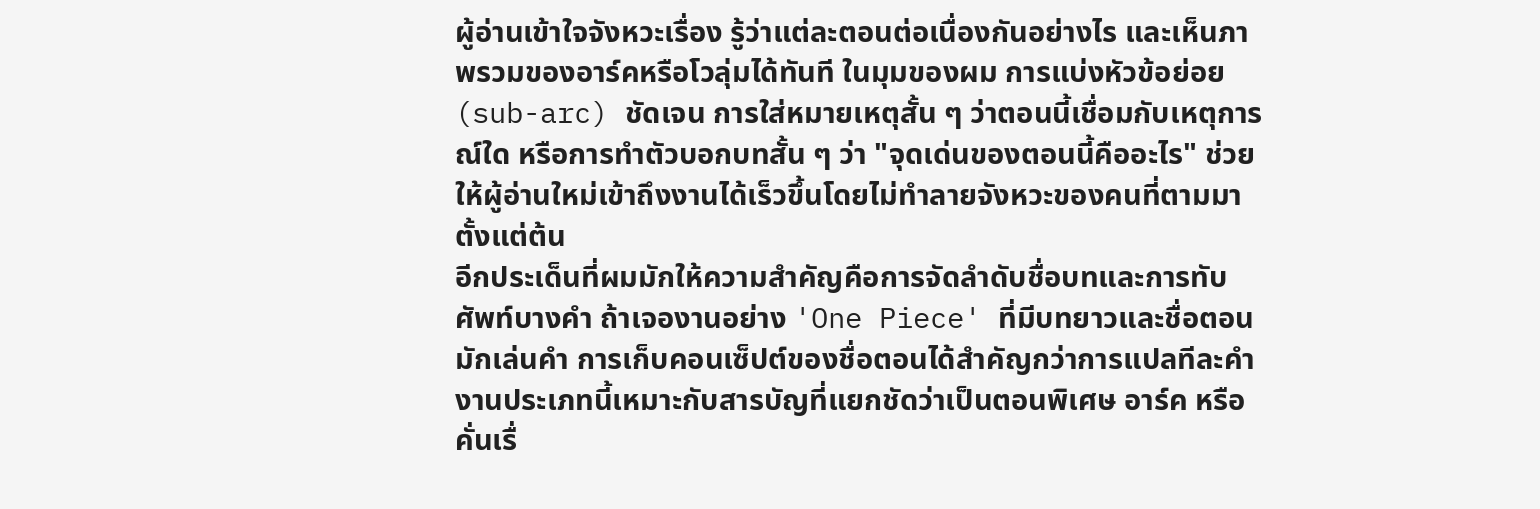ผู้อ่านเข้าใจจังหวะเรื่อง รู้ว่าแต่ละตอนต่อเนื่องกันอย่างไร และเห็นภาพรวมของอาร์คหรือโวลุ่มได้ทันที ในมุมของผม การแบ่งหัวข้อย่อย (sub-arc) ชัดเจน การใส่หมายเหตุสั้น ๆ ว่าตอนนี้เชื่อมกับเหตุการณ์ใด หรือการทำตัวบอกบทสั้น ๆ ว่า "จุดเด่นของตอนนี้คืออะไร" ช่วยให้ผู้อ่านใหม่เข้าถึงงานได้เร็วขึ้นโดยไม่ทำลายจังหวะของคนที่ตามมาตั้งแต่ต้น
อีกประเด็นที่ผมมักให้ความสำคัญคือการจัดลำดับชื่อบทและการทับศัพท์บางคำ ถ้าเจองานอย่าง 'One Piece' ที่มีบทยาวและชื่อตอนมักเล่นคำ การเก็บคอนเซ็ปต์ของชื่อตอนได้สำคัญกว่าการแปลทีละคำ งานประเภทนี้เหมาะกับสารบัญที่แยกชัดว่าเป็นตอนพิเศษ อาร์ค หรือคั่นเรื่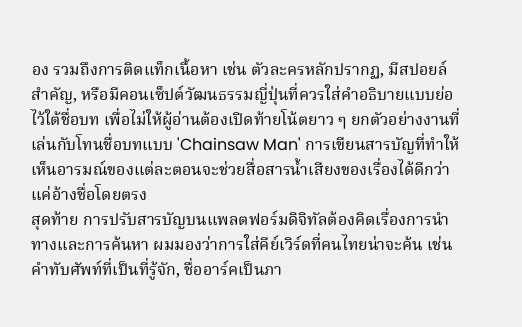อง รวมถึงการติดแท็กเนื้อหา เช่น ตัวละครหลักปรากฏ, มีสปอยล์สำคัญ, หรือมีคอนเซ็ปต์วัฒนธรรมญี่ปุ่นที่ควรใส่คำอธิบายแบบย่อไว้ใต้ชื่อบท เพื่อไม่ให้ผู้อ่านต้องเปิดท้ายโน้ตยาว ๆ ยกตัวอย่างงานที่เล่นกับโทนชื่อบทแบบ 'Chainsaw Man' การเขียนสารบัญที่ทำให้เห็นอารมณ์ของแต่ละตอนจะช่วยสื่อสารน้ำเสียงของเรื่องได้ดีกว่าแค่อ้างชื่อโดยตรง
สุดท้าย การปรับสารบัญบนแพลตฟอร์มดิจิทัลต้องคิดเรื่องการนำทางและการค้นหา ผมมองว่าการใส่คีย์เวิร์ดที่คนไทยน่าจะค้น เช่น คำทับศัพท์ที่เป็นที่รู้จัก, ชื่ออาร์คเป็นภา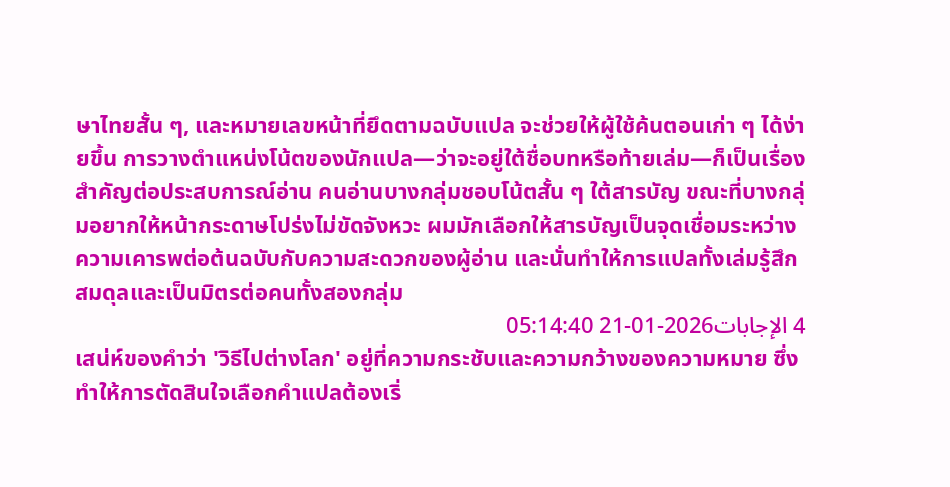ษาไทยสั้น ๆ, และหมายเลขหน้าที่ยึดตามฉบับแปล จะช่วยให้ผู้ใช้ค้นตอนเก่า ๆ ได้ง่ายขึ้น การวางตำแหน่งโน้ตของนักแปล—ว่าจะอยู่ใต้ชื่อบทหรือท้ายเล่ม—ก็เป็นเรื่องสำคัญต่อประสบการณ์อ่าน คนอ่านบางกลุ่มชอบโน้ตสั้น ๆ ใต้สารบัญ ขณะที่บางกลุ่มอยากให้หน้ากระดาษโปร่งไม่ขัดจังหวะ ผมมักเลือกให้สารบัญเป็นจุดเชื่อมระหว่างความเคารพต่อต้นฉบับกับความสะดวกของผู้อ่าน และนั่นทำให้การแปลทั้งเล่มรู้สึกสมดุลและเป็นมิตรต่อคนทั้งสองกลุ่ม
4 الإجابات2026-01-21 05:14:40
เสน่ห์ของคำว่า 'วิธีไปต่างโลก' อยู่ที่ความกระชับและความกว้างของความหมาย ซึ่งทำให้การตัดสินใจเลือกคำแปลต้องเริ่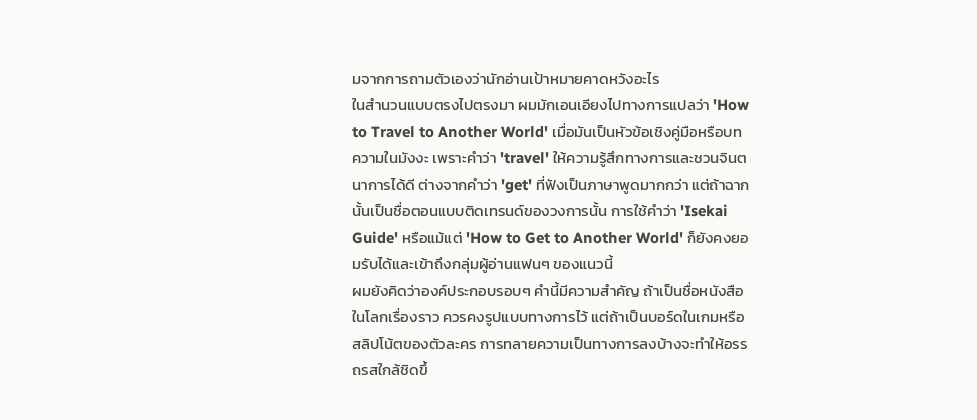มจากการถามตัวเองว่านักอ่านเป้าหมายคาดหวังอะไร
ในสำนวนแบบตรงไปตรงมา ผมมักเอนเอียงไปทางการแปลว่า 'How to Travel to Another World' เมื่อมันเป็นหัวข้อเชิงคู่มือหรือบทความในมังงะ เพราะคำว่า 'travel' ให้ความรู้สึกทางการและชวนจินตนาการได้ดี ต่างจากคำว่า 'get' ที่ฟังเป็นภาษาพูดมากกว่า แต่ถ้าฉากนั้นเป็นชื่อตอนแบบติดเทรนด์ของวงการนั้น การใช้คำว่า 'Isekai Guide' หรือแม้แต่ 'How to Get to Another World' ก็ยังคงยอมรับได้และเข้าถึงกลุ่มผู้อ่านแฟนๆ ของแนวนี้
ผมยังคิดว่าองค์ประกอบรอบๆ คำนี้มีความสำคัญ ถ้าเป็นชื่อหนังสือในโลกเรื่องราว ควรคงรูปแบบทางการไว้ แต่ถ้าเป็นบอร์ดในเกมหรือสลิปโน้ตของตัวละคร การทลายความเป็นทางการลงบ้างจะทำให้อรรถรสใกล้ชิดขึ้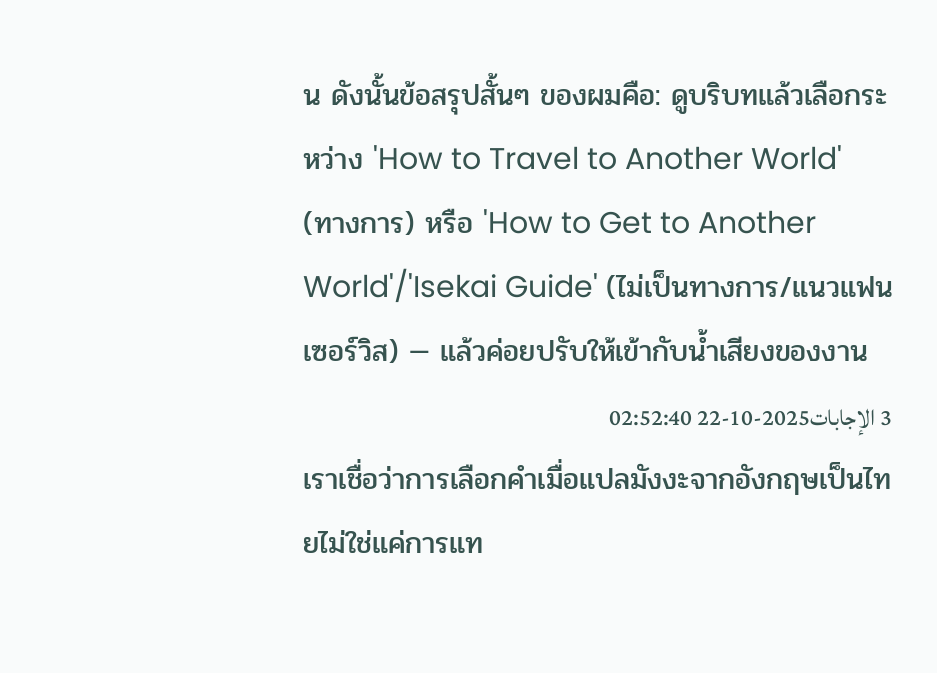น ดังนั้นข้อสรุปสั้นๆ ของผมคือ: ดูบริบทแล้วเลือกระหว่าง 'How to Travel to Another World' (ทางการ) หรือ 'How to Get to Another World'/'Isekai Guide' (ไม่เป็นทางการ/แนวแฟนเซอร์วิส) — แล้วค่อยปรับให้เข้ากับน้ำเสียงของงาน
3 الإجابات2025-10-22 02:52:40
เราเชื่อว่าการเลือกคำเมื่อแปลมังงะจากอังกฤษเป็นไทยไม่ใช่แค่การแท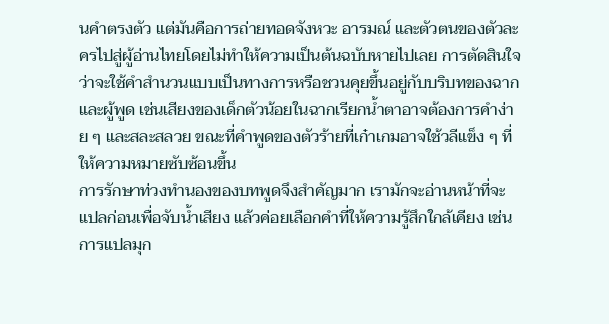นคำตรงตัว แต่มันคือการถ่ายทอดจังหวะ อารมณ์ และตัวตนของตัวละครไปสู่ผู้อ่านไทยโดยไม่ทำให้ความเป็นต้นฉบับหายไปเลย การตัดสินใจว่าจะใช้คำสำนวนแบบเป็นทางการหรือชวนคุยขึ้นอยู่กับบริบทของฉากและผู้พูด เช่นเสียงของเด็กตัวน้อยในฉากเรียกน้ำตาอาจต้องการคำง่าย ๆ และสละสลวย ขณะที่คำพูดของตัวร้ายที่เก๋าเกมอาจใช้วลีแข็ง ๆ ที่ให้ความหมายซับซ้อนขึ้น
การรักษาท่วงทำนองของบทพูดจึงสำคัญมาก เรามักจะอ่านหน้าที่จะแปลก่อนเพื่อจับน้ำเสียง แล้วค่อยเลือกคำที่ให้ความรู้สึกใกล้เคียง เช่นการแปลมุก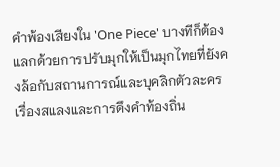คำพ้องเสียงใน 'One Piece' บางทีก็ต้องแลกด้วยการปรับมุกให้เป็นมุกไทยที่ยังคงล้อกับสถานการณ์และบุคลิกตัวละคร เรื่องสแลงและการดึงคำท้องถิ่น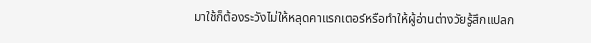มาใช้ก็ต้องระวังไม่ให้หลุดคาแรกเตอร์หรือทำให้ผู้อ่านต่างวัยรู้สึกแปลก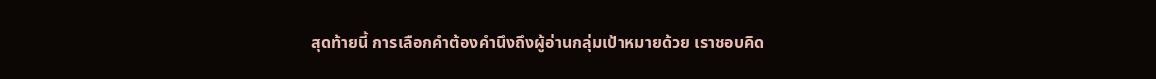สุดท้ายนี้ การเลือกคำต้องคำนึงถึงผู้อ่านกลุ่มเป้าหมายด้วย เราชอบคิด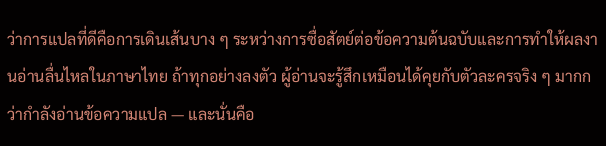ว่าการแปลที่ดีคือการเดินเส้นบาง ๆ ระหว่างการซื่อสัตย์ต่อข้อความต้นฉบับและการทำให้ผลงานอ่านลื่นไหลในภาษาไทย ถ้าทุกอย่างลงตัว ผู้อ่านจะรู้สึกเหมือนได้คุยกับตัวละครจริง ๆ มากกว่ากำลังอ่านข้อความแปล — และนั่นคือ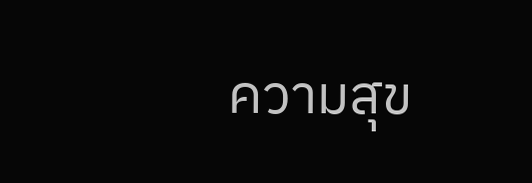ความสุข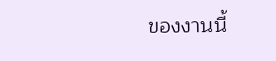ของงานนี้